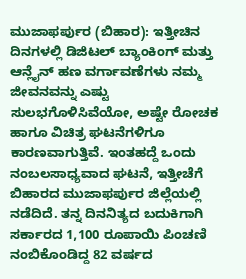ಮುಜಾಫರ್ಪುರ (ಬಿಹಾರ): ಇತ್ತೀಚಿನ ದಿನಗಳಲ್ಲಿ ಡಿಜಿಟಲ್ ಬ್ಯಾಂಕಿಂಗ್ ಮತ್ತು ಆನ್ಲೈನ್ ಹಣ ವರ್ಗಾವಣೆಗಳು ನಮ್ಮ ಜೀವನವನ್ನು ಎಷ್ಟು ಸುಲಭಗೊಳಿಸಿವೆಯೋ, ಅಷ್ಟೇ ರೋಚಕ ಹಾಗೂ ವಿಚಿತ್ರ ಘಟನೆಗಳಿಗೂ ಕಾರಣವಾಗುತ್ತಿವೆ. ಇಂತಹದ್ದೆ ಒಂದು ನಂಬಲಸಾಧ್ಯವಾದ ಘಟನೆ, ಇತ್ತೀಚೆಗೆ ಬಿಹಾರದ ಮುಜಾಫರ್ಪುರ ಜಿಲ್ಲೆಯಲ್ಲಿ ನಡೆದಿದೆ. ತನ್ನ ದಿನನಿತ್ಯದ ಬದುಕಿಗಾಗಿ ಸರ್ಕಾರದ 1,100 ರೂಪಾಯಿ ಪಿಂಚಣಿ ನಂಬಿಕೊಂಡಿದ್ದ 82 ವರ್ಷದ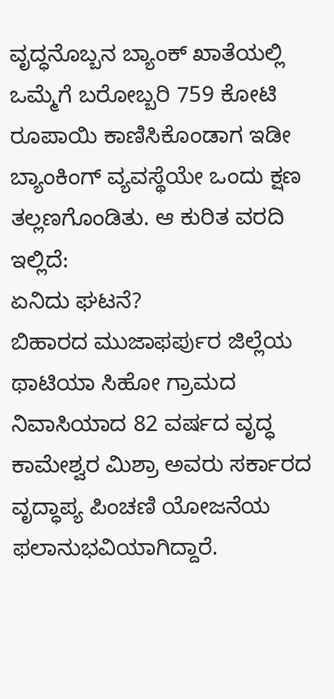ವೃದ್ಧನೊಬ್ಬನ ಬ್ಯಾಂಕ್ ಖಾತೆಯಲ್ಲಿ ಒಮ್ಮೆಗೆ ಬರೋಬ್ಬರಿ 759 ಕೋಟಿ ರೂಪಾಯಿ ಕಾಣಿಸಿಕೊಂಡಾಗ ಇಡೀ ಬ್ಯಾಂಕಿಂಗ್ ವ್ಯವಸ್ಥೆಯೇ ಒಂದು ಕ್ಷಣ ತಲ್ಲಣಗೊಂಡಿತು. ಆ ಕುರಿತ ವರದಿ ಇಲ್ಲಿದೆ:
ಏನಿದು ಘಟನೆ?
ಬಿಹಾರದ ಮುಜಾಫರ್ಪುರ ಜಿಲ್ಲೆಯ ಥಾಟಿಯಾ ಸಿಹೋ ಗ್ರಾಮದ ನಿವಾಸಿಯಾದ 82 ವರ್ಷದ ವೃದ್ಧ ಕಾಮೇಶ್ವರ ಮಿಶ್ರಾ ಅವರು ಸರ್ಕಾರದ ವೃದ್ಧಾಪ್ಯ ಪಿಂಚಣಿ ಯೋಜನೆಯ ಫಲಾನುಭವಿಯಾಗಿದ್ದಾರೆ.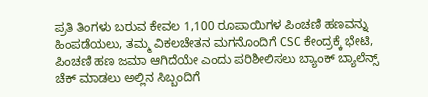ಪ್ರತಿ ತಿಂಗಳು ಬರುವ ಕೇವಲ 1,100 ರೂಪಾಯಿಗಳ ಪಿಂಚಣಿ ಹಣವನ್ನು ಹಿಂಪಡೆಯಲು, ತಮ್ಮ ವಿಕಲಚೇತನ ಮಗನೊಂದಿಗೆ CSC ಕೇಂದ್ರಕ್ಕೆ ಭೇಟಿ, ಪಿಂಚಣಿ ಹಣ ಜಮಾ ಆಗಿದೆಯೇ ಎಂದು ಪರಿಶೀಲಿಸಲು ಬ್ಯಾಂಕ್ ಬ್ಯಾಲೆನ್ಸ್ ಚೆಕ್ ಮಾಡಲು ಅಲ್ಲಿನ ಸಿಬ್ಬಂದಿಗೆ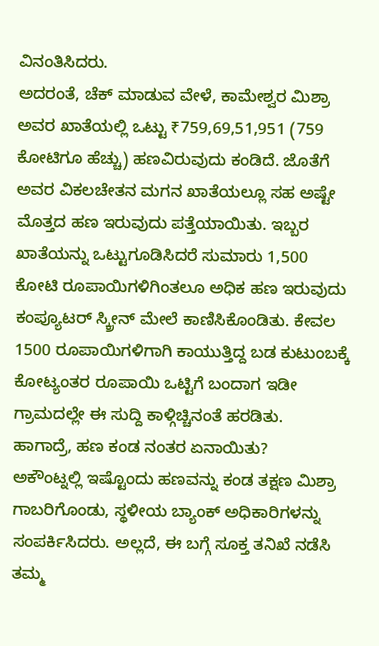ವಿನಂತಿಸಿದರು.
ಅದರಂತೆ, ಚೆಕ್ ಮಾಡುವ ವೇಳೆ, ಕಾಮೇಶ್ವರ ಮಿಶ್ರಾ ಅವರ ಖಾತೆಯಲ್ಲಿ ಒಟ್ಟು ₹759,69,51,951 (759 ಕೋಟಿಗೂ ಹೆಚ್ಚು) ಹಣವಿರುವುದು ಕಂಡಿದೆ. ಜೊತೆಗೆ ಅವರ ವಿಕಲಚೇತನ ಮಗನ ಖಾತೆಯಲ್ಲೂ ಸಹ ಅಷ್ಟೇ ಮೊತ್ತದ ಹಣ ಇರುವುದು ಪತ್ತೆಯಾಯಿತು. ಇಬ್ಬರ ಖಾತೆಯನ್ನು ಒಟ್ಟುಗೂಡಿಸಿದರೆ ಸುಮಾರು 1,500 ಕೋಟಿ ರೂಪಾಯಿಗಳಿಗಿಂತಲೂ ಅಧಿಕ ಹಣ ಇರುವುದು ಕಂಪ್ಯೂಟರ್ ಸ್ಕ್ರೀನ್ ಮೇಲೆ ಕಾಣಿಸಿಕೊಂಡಿತು. ಕೇವಲ 1500 ರೂಪಾಯಿಗಳಿಗಾಗಿ ಕಾಯುತ್ತಿದ್ದ ಬಡ ಕುಟುಂಬಕ್ಕೆ ಕೋಟ್ಯಂತರ ರೂಪಾಯಿ ಒಟ್ಟಿಗೆ ಬಂದಾಗ ಇಡೀ ಗ್ರಾಮದಲ್ಲೇ ಈ ಸುದ್ದಿ ಕಾಳ್ಗಿಚ್ಚಿನಂತೆ ಹರಡಿತು.
ಹಾಗಾದ್ರೆ, ಹಣ ಕಂಡ ನಂತರ ಏನಾಯಿತು?
ಅಕೌಂಟ್ನಲ್ಲಿ ಇಷ್ಟೊಂದು ಹಣವನ್ನು ಕಂಡ ತಕ್ಷಣ ಮಿಶ್ರಾ ಗಾಬರಿಗೊಂಡು, ಸ್ಥಳೀಯ ಬ್ಯಾಂಕ್ ಅಧಿಕಾರಿಗಳನ್ನು ಸಂಪರ್ಕಿಸಿದರು. ಅಲ್ಲದೆ, ಈ ಬಗ್ಗೆ ಸೂಕ್ತ ತನಿಖೆ ನಡೆಸಿ ತಮ್ಮ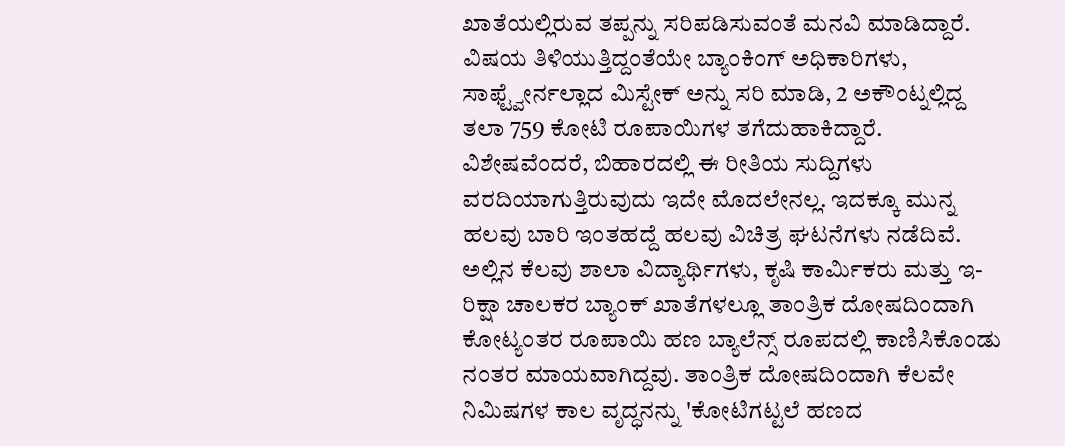ಖಾತೆಯಲ್ಲಿರುವ ತಪ್ಪನ್ನು ಸರಿಪಡಿಸುವಂತೆ ಮನವಿ ಮಾಡಿದ್ದಾರೆ. ವಿಷಯ ತಿಳಿಯುತ್ತಿದ್ದಂತೆಯೇ ಬ್ಯಾಂಕಿಂಗ್ ಅಧಿಕಾರಿಗಳು, ಸಾಫ್ಟ್ವೇರ್ನಲ್ಲಾದ ಮಿಸ್ಟೇಕ್ ಅನ್ನು ಸರಿ ಮಾಡಿ, 2 ಅಕೌಂಟ್ನಲ್ಲಿದ್ದ ತಲಾ 759 ಕೋಟಿ ರೂಪಾಯಿಗಳ ತಗೆದುಹಾಕಿದ್ದಾರೆ.
ವಿಶೇಷವೆಂದರೆ, ಬಿಹಾರದಲ್ಲಿ ಈ ರೀತಿಯ ಸುದ್ದಿಗಳು ವರದಿಯಾಗುತ್ತಿರುವುದು ಇದೇ ಮೊದಲೇನಲ್ಲ. ಇದಕ್ಕೂ ಮುನ್ನ ಹಲವು ಬಾರಿ ಇಂತಹದ್ದೆ ಹಲವು ವಿಚಿತ್ರ ಘಟನೆಗಳು ನಡೆದಿವೆ. ಅಲ್ಲಿನ ಕೆಲವು ಶಾಲಾ ವಿದ್ಯಾರ್ಥಿಗಳು, ಕೃಷಿ ಕಾರ್ಮಿಕರು ಮತ್ತು ಇ-ರಿಕ್ಷಾ ಚಾಲಕರ ಬ್ಯಾಂಕ್ ಖಾತೆಗಳಲ್ಲೂ ತಾಂತ್ರಿಕ ದೋಷದಿಂದಾಗಿ ಕೋಟ್ಯಂತರ ರೂಪಾಯಿ ಹಣ ಬ್ಯಾಲೆನ್ಸ್ ರೂಪದಲ್ಲಿ ಕಾಣಿಸಿಕೊಂಡು ನಂತರ ಮಾಯವಾಗಿದ್ದವು. ತಾಂತ್ರಿಕ ದೋಷದಿಂದಾಗಿ ಕೆಲವೇ ನಿಮಿಷಗಳ ಕಾಲ ವೃದ್ಧನನ್ನು 'ಕೋಟಿಗಟ್ಟಲೆ ಹಣದ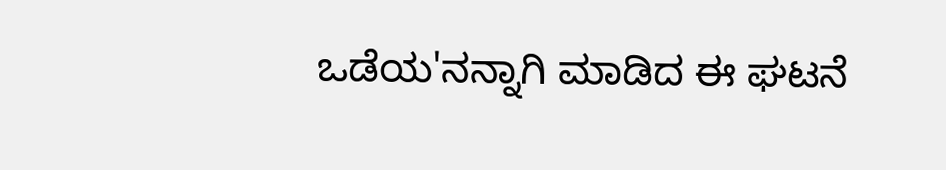ಒಡೆಯ'ನನ್ನಾಗಿ ಮಾಡಿದ ಈ ಘಟನೆ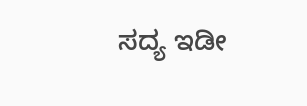ಸದ್ಯ ಇಡೀ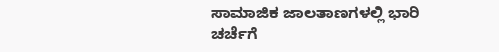ಸಾಮಾಜಿಕ ಜಾಲತಾಣಗಳಲ್ಲಿ ಭಾರಿ ಚರ್ಚೆಗೆ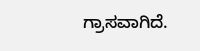ಗ್ರಾಸವಾಗಿದೆ.